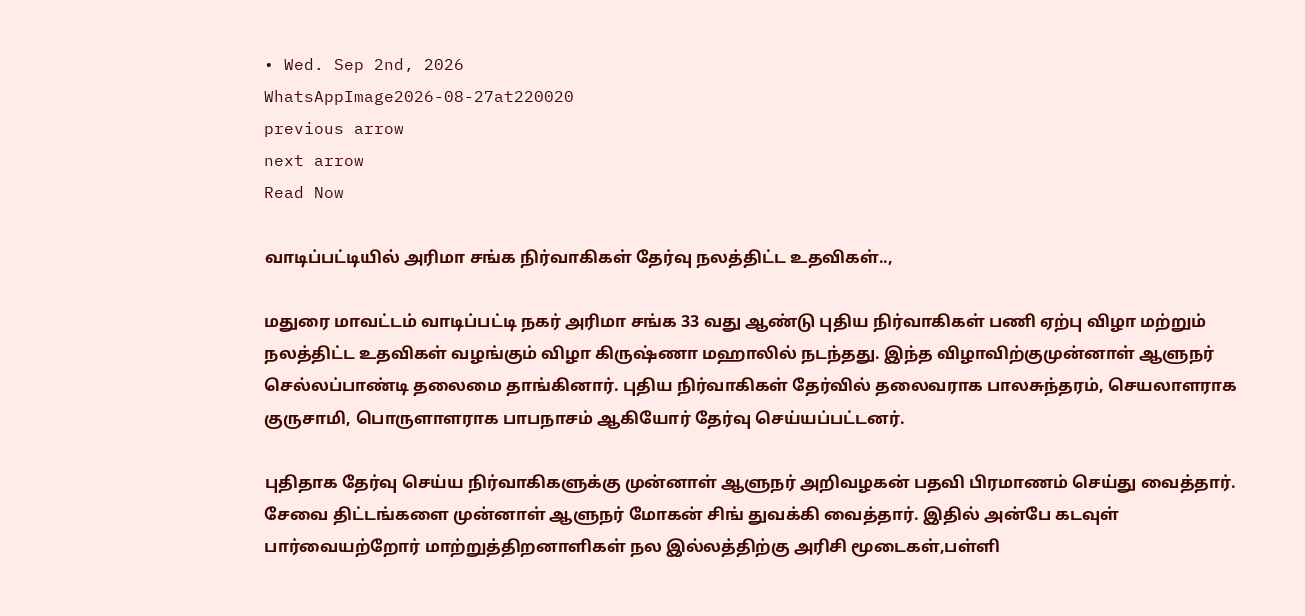• Wed. Sep 2nd, 2026
WhatsAppImage2026-08-27at220020
previous arrow
next arrow
Read Now

வாடிப்பட்டியில் அரிமா சங்க நிர்வாகிகள் தேர்வு நலத்திட்ட உதவிகள்..,

மதுரை மாவட்டம் வாடிப்பட்டி நகர் அரிமா சங்க 33 வது ஆண்டு புதிய நிர்வாகிகள் பணி ஏற்பு விழா மற்றும் நலத்திட்ட உதவிகள் வழங்கும் விழா கிருஷ்ணா மஹாலில் நடந்தது. இந்த விழாவிற்குமுன்னாள் ஆளுநர் செல்லப்பாண்டி தலைமை தாங்கினார். புதிய நிர்வாகிகள் தேர்வில் தலைவராக பாலசுந்தரம், செயலாளராக குருசாமி, பொருளாளராக பாபநாசம் ஆகியோர் தேர்வு செய்யப்பட்டனர்.

புதிதாக தேர்வு செய்ய நிர்வாகிகளுக்கு முன்னாள் ஆளுநர் அறிவழகன் பதவி பிரமாணம் செய்து வைத்தார். சேவை திட்டங்களை முன்னாள் ஆளுநர் மோகன் சிங் துவக்கி வைத்தார். இதில் அன்பே கடவுள் பார்வையற்றோர் மாற்றுத்திறனாளிகள் நல இல்லத்திற்கு அரிசி மூடைகள்,பள்ளி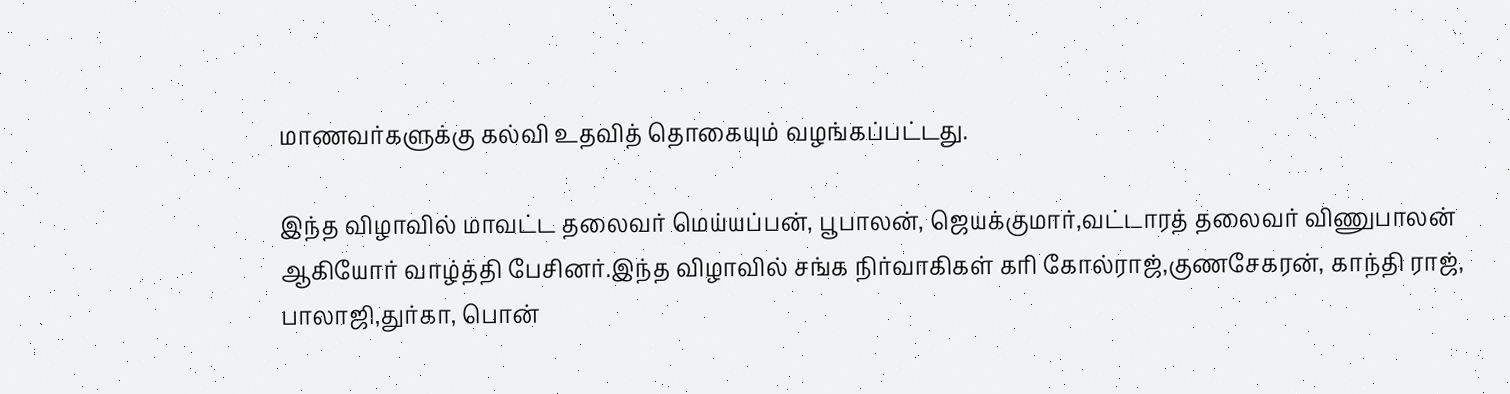மாணவர்களுக்கு கல்வி உதவித் தொகையும் வழங்கப்பட்டது.

இந்த விழாவில் மாவட்ட தலைவர் மெய்யப்பன், பூபாலன், ஜெயக்குமார்,வட்டாரத் தலைவர் விணுபாலன் ஆகியோர் வாழ்த்தி பேசினர்.இந்த விழாவில் சங்க நிர்வாகிகள் கரி கோல்ராஜ்,குணசேகரன், காந்தி ராஜ், பாலாஜி,துர்கா, பொன்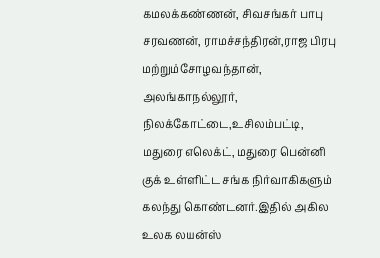கமலக்கண்ணன், சிவசங்கர் பாபு சரவணன், ராமச்சந்திரன்,ராஜ பிரபு மற்றும்சோழவந்தான், அலங்காநல்லூர், நிலக்கோட்டை,உசிலம்பட்டி, மதுரை எலெக்ட், மதுரை பென்னி குக் உள்ளிட்ட சங்க நிர்வாகிகளும் கலந்து கொண்டனர்.இதில் அகில உலக லயன்ஸ்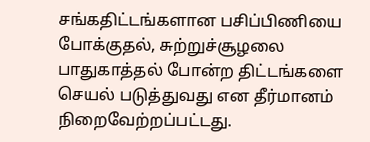சங்கதிட்டங்களான பசிப்பிணியை போக்குதல், சுற்றுச்சூழலை பாதுகாத்தல் போன்ற திட்டங்களை செயல் படுத்துவது என தீர்மானம் நிறைவேற்றப்பட்டது.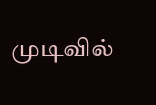முடிவில்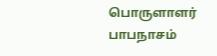பொருளாளர் பாபநாசம்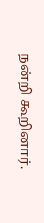நன்றி கூறினார்.